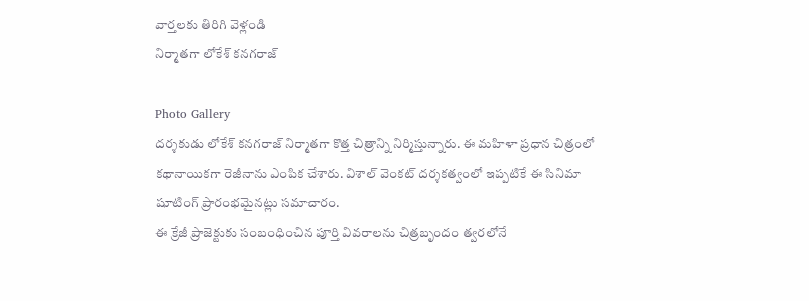వార్తలకు తిరిగి వెళ్లండి
నిర్మాతగా లోకేశ్ కనగరాజ్

Photo Gallery
దర్శకుడు లోకేశ్ కనగరాజ్ నిర్మాతగా కొత్త చిత్రాన్ని నిర్మిస్తున్నారు. ఈ మహిళా ప్రధాన చిత్రంలో కథానాయికగా రెజీనాను ఎంపిక చేశారు. విశాల్ వెంకట్ దర్శకత్వంలో ఇప్పటికే ఈ సినిమా షూటింగ్ ప్రారంభమైనట్లు సమాచారం.
ఈ క్రేజీ ప్రాజెక్టుకు సంబంధించిన పూర్తి వివరాలను చిత్రబృందం త్వరలోనే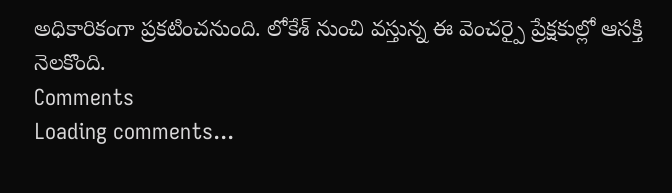అధికారికంగా ప్రకటించనుంది. లోకేశ్ నుంచి వస్తున్న ఈ వెంచర్పై ప్రేక్షకుల్లో ఆసక్తి నెలకొంది.
Comments
Loading comments...